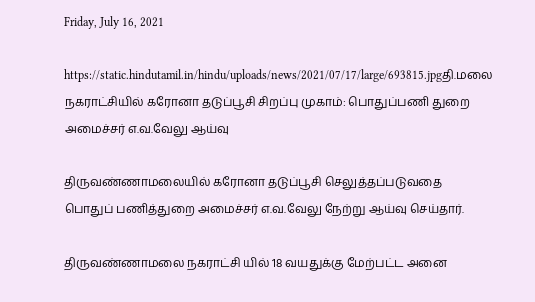Friday, July 16, 2021

https://static.hindutamil.in/hindu/uploads/news/2021/07/17/large/693815.jpgதி.மலை நகராட்சியில் கரோனா தடுப்பூசி சிறப்பு முகாம்: பொதுப்பணி துறை அமைச்சர் எ.வ.வேலு ஆய்வு

திருவண்ணாமலையில் கரோனா தடுப்பூசி செலுத்தப்படுவதை பொதுப் பணித்துறை அமைச்சர் எ.வ.வேலு நேற்று ஆய்வு செய்தார்.

திருவண்ணாமலை நகராட்சி யில் 18 வயதுக்கு மேற்பட்ட அனை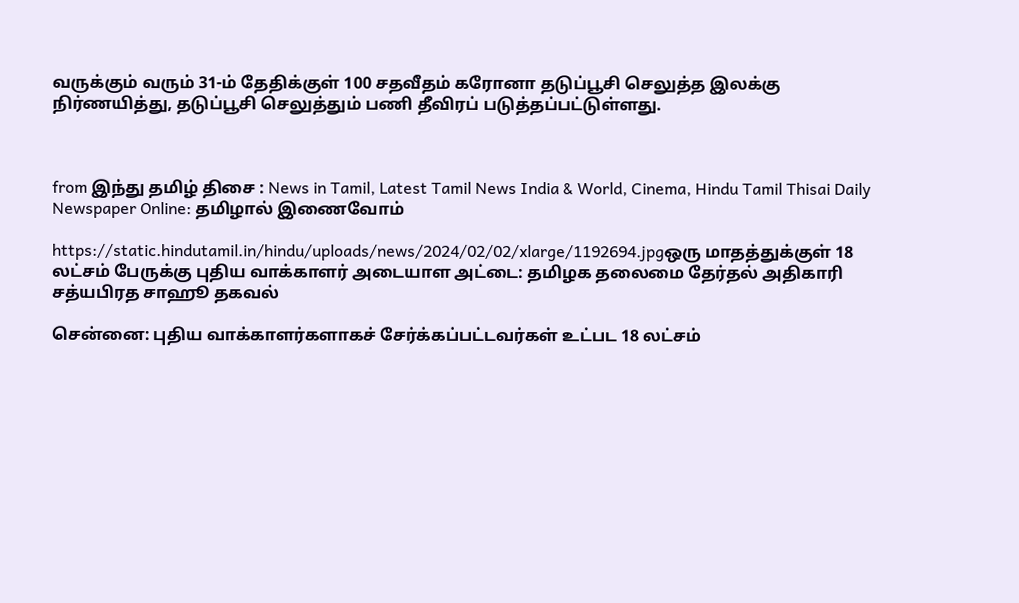வருக்கும் வரும் 31-ம் தேதிக்குள் 100 சதவீதம் கரோனா தடுப்பூசி செலுத்த இலக்கு நிர்ணயித்து, தடுப்பூசி செலுத்தும் பணி தீவிரப் படுத்தப்பட்டுள்ளது.



from இந்து தமிழ் திசை : News in Tamil, Latest Tamil News India & World, Cinema, Hindu Tamil Thisai Daily Newspaper Online: தமிழால் இணைவோம்

https://static.hindutamil.in/hindu/uploads/news/2024/02/02/xlarge/1192694.jpgஒரு மாதத்துக்குள் 18 லட்சம் பேருக்கு புதிய வாக்காளர் அடையாள அட்டை: தமிழக தலைமை தேர்தல் அதிகாரி சத்யபிரத சாஹூ தகவல்

சென்னை: புதிய வாக்காளர்களாகச் சேர்க்கப்பட்டவர்கள் உட்பட 18 லட்சம்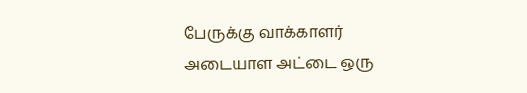பேருக்கு வாக்காளர் அடையாள அட்டை ஒரு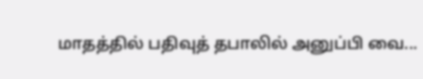மாதத்தில் பதிவுத் தபாலில் அனுப்பி வை...